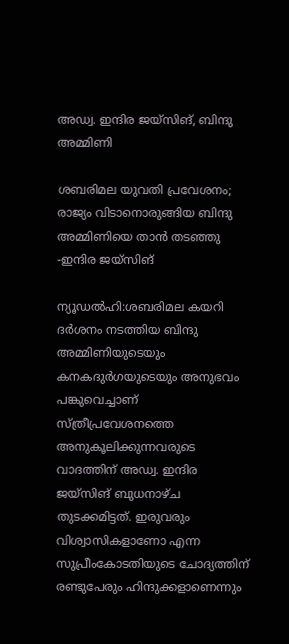അഡ്വ. ഇന്ദിര ജയ്സിങ്, ബിന്ദു അമ്മിണി

ശബരിമല യുവതി പ്രവേശനം; രാജ്യം വിടാനൊരുങ്ങിയ ബിന്ദു അമ്മിണിയെ താൻ തടഞ്ഞു -ഇന്ദിര ജയ്സിങ്

ന്യൂഡൽഹി:ശബരിമല കയറി ദർശനം നടത്തിയ ബിന്ദു അമ്മിണിയുടെയും കനകദുർഗയുടെയും അനുഭവം പങ്കുവെച്ചാണ് സ്ത്രീപ്രവേശനത്തെ അനുകൂലിക്കുന്നവരുടെ വാദത്തിന് അഡ്വ. ഇന്ദിര ജയ്സിങ് ബുധനാഴ്ച തുടക്കമിട്ടത്. ഇരുവരും വിശ്വാസികളാണോ എന്ന സുപ്രീംകോടതിയുടെ ചോദ്യത്തിന് രണ്ടുപേരും ഹിന്ദുക്കളാണെന്നും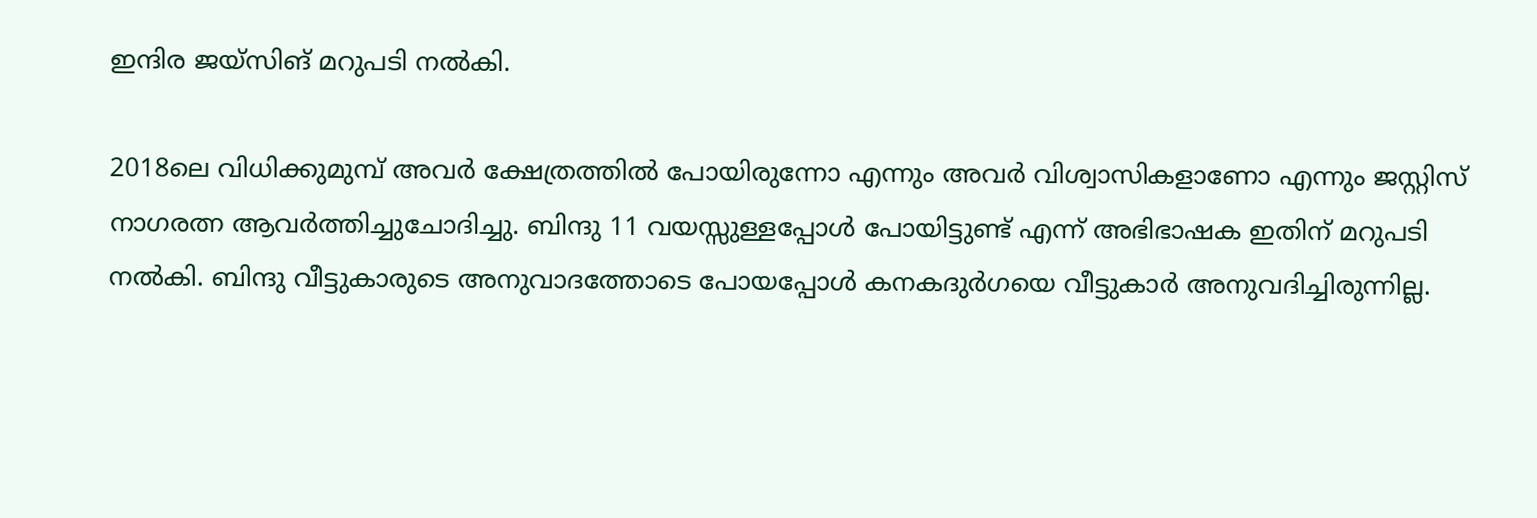ഇന്ദിര ജയ്സിങ് മറുപടി നൽകി.

2018ലെ വിധിക്കുമുമ്പ് അവർ ക്ഷേത്രത്തിൽ പോയിരുന്നോ എന്നും അവർ വിശ്വാസികളാണോ എന്നും ജസ്റ്റിസ് നാഗരത്ന ആവർത്തിച്ചുചോദിച്ചു. ബിന്ദു 11 വയസ്സുള്ളപ്പോൾ പോയിട്ടുണ്ട് എന്ന് അഭിഭാഷക ഇതിന് മറുപടി നൽകി. ബിന്ദു വീട്ടുകാരുടെ അനുവാദത്തോടെ പോയപ്പോൾ കനകദുർഗയെ വീട്ടുകാർ അനുവദിച്ചിരുന്നില്ല.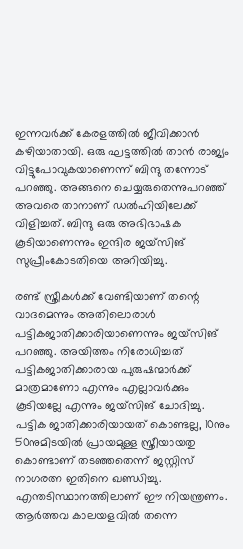ഇന്നവർക്ക് കേരളത്തിൽ ജീവിക്കാൻ കഴിയാതായി. ഒരു ഘട്ടത്തിൽ താൻ രാജ്യം വിട്ടുപോവുകയാണെന്ന് ബിന്ദു തന്നോട് പറഞ്ഞു. അങ്ങനെ ചെയ്യരുതെന്നുപറഞ്ഞ് അവരെ താനാണ് ഡൽഹിയിലേക്ക് വിളിച്ചത്. ബിന്ദു ഒരു അഭിഭാഷക കൂടിയാണെന്നും ഇന്ദിര ജയ്സിങ് സുപ്രീംകോടതിയെ അറിയിച്ചു.

രണ്ട് സ്ത്രീകൾക്ക് വേണ്ടിയാണ് തന്റെ വാദമെന്നും അതിലൊരാൾ പട്ടികജാതിക്കാരിയാണെന്നും ജയ്സിങ് പറഞ്ഞു. അയിത്തം നിരോധിച്ചത് പട്ടികജാതിക്കാരായ പുരുഷന്മാർക്ക് മാത്രമാണോ എന്നും എല്ലാവർക്കും കൂടിയല്ലേ എന്നും ജയ്സിങ് ചോദിച്ചു. പട്ടിക ജാതിക്കാരിയായത് കൊണ്ടല്ല, 10നും 50നുമിടയിൽ പ്രായമുള്ള സ്ത്രീയായതു കൊണ്ടാണ് തടഞ്ഞതെന്ന് ജസ്റ്റിസ് നാഗരത്ന ഇതിനെ ഖണ്ഡിച്ചു. എന്തടിസ്ഥാനത്തിലാണ് ഈ നിയന്ത്രണം. ആർത്തവ കാലയളവിൽ തന്നെ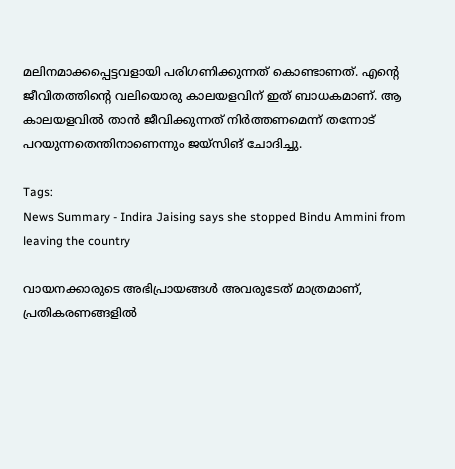മലിനമാക്കപ്പെട്ടവളായി പരിഗണിക്കുന്നത് കൊണ്ടാണത്. എന്റെ ജീവിതത്തിന്റെ വലിയൊരു കാലയളവിന് ഇത് ബാധകമാണ്. ആ കാലയളവിൽ താൻ ജീവിക്കുന്നത് നിർത്തണമെന്ന് തന്നോട് പറയുന്നതെന്തിനാണെന്നും ജയ്സിങ് ചോദിച്ചു.

Tags:
News Summary - Indira Jaising says she stopped Bindu Ammini from leaving the country

വായനക്കാരുടെ അഭിപ്രായങ്ങള്‍ അവരുടേത് മാത്രമാണ്, പ്രതികരണങ്ങളിൽ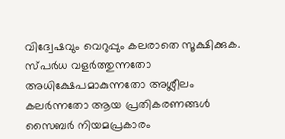വിദ്വേഷവും വെറുപ്പും കലരാതെ സൂക്ഷിക്കുക. സ്പർധ വളർത്തുന്നതോ അധിക്ഷേപമാകുന്നതോ അശ്ലീലം കലർന്നതോ ആയ പ്രതികരണങ്ങൾ സൈബർ നിയമപ്രകാരം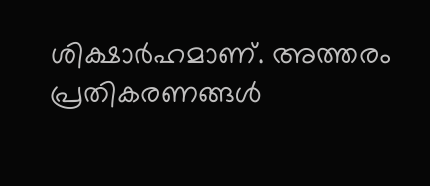ശിക്ഷാർഹമാണ്. അത്തരം പ്രതികരണങ്ങൾ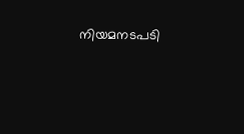നിയമനടപടി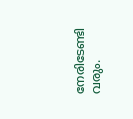നേരിടേണ്ടി വരും.